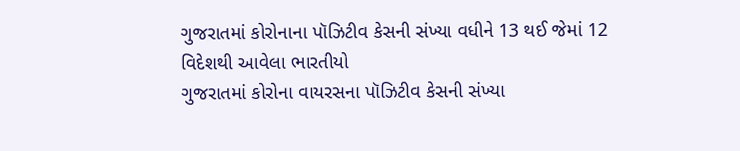ગુજરાતમાં કોરોનાના પૉઝિટીવ કેસની સંખ્યા વધીને 13 થઈ જેમાં 12 વિદેશથી આવેલા ભારતીયો
ગુજરાતમાં કોરોના વાયરસના પૉઝિટીવ કેસની સંખ્યા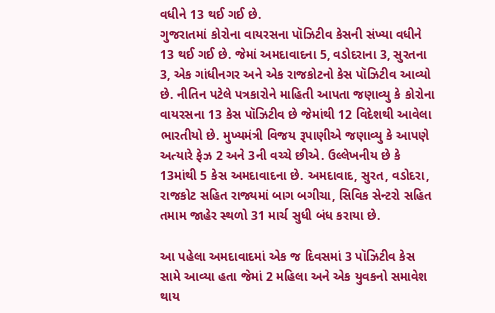વધીને 13 થઈ ગઈ છે.
ગુજરાતમાં કોરોના વાયરસના પૉઝિટીવ કેસની સંખ્યા વધીને 13 થઈ ગઈ છે. જેમાં અમદાવાદના 5, વડોદરાના 3, સુરતના 3, એક ગાંધીનગર અને એક રાજકોટનો કેસ પૉઝિટીવ આવ્યો છે. નીતિન પટેલે પત્રકારોને માહિતી આપતા જણાવ્યુ કે કોરોના વાયરસના 13 કેસ પૉઝિટીવ છે જેમાંથી 12 વિદેશથી આવેલા ભારતીયો છે. મુખ્યમંત્રી વિજય રૂપાણીએ જણાવ્યુ કે આપણે અત્યારે ફેઝ 2 અને 3ની વચ્ચે છીએ. ઉલ્લેખનીય છે કે 13માંથી 5 કેસ અમદાવાદના છે. અમદાવાદ, સુરત, વડોદરા, રાજકોટ સહિત રાજ્યમાં બાગ બગીચા, સિવિક સેન્ટરો સહિત તમામ જાહેર સ્થળો 31 માર્ચ સુધી બંધ કરાયા છે.

આ પહેલા અમદાવાદમાં એક જ દિવસમાં 3 પૉઝિટીવ કેસ સામે આવ્યા હતા જેમાં 2 મહિલા અને એક યુવકનો સમાવેશ થાય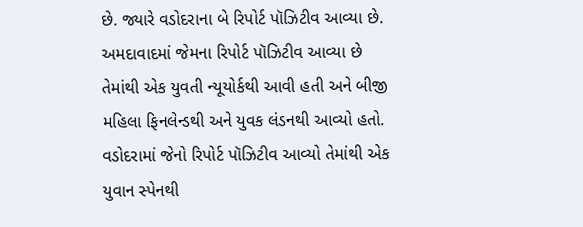છે. જ્યારે વડોદરાના બે રિપોર્ટ પૉઝિટીવ આવ્યા છે. અમદાવાદમાં જેમના રિપોર્ટ પૉઝિટીવ આવ્યા છે તેમાંથી એક યુવતી ન્યૂયોર્કથી આવી હતી અને બીજી મહિલા ફિનલેન્ડથી અને યુવક લંડનથી આવ્યો હતો.
વડોદરામાં જેનો રિપોર્ટ પૉઝિટીવ આવ્યો તેમાંથી એક યુવાન સ્પેનથી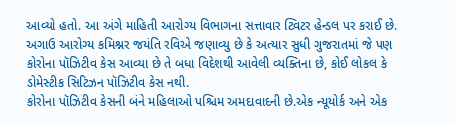આવ્યો હતો. આ અંગે માહિતી આરોગ્ય વિભાગના સત્તાવાર ટ્વિટર હેન્ડલ પર કરાઈ છે. અગાઉ આરોગ્ય કમિશ્નર જયંતિ રવિએ જણાવ્યુ છે કે અત્યાર સુધી ગુજરાતમાં જે પણ કોરોના પૉઝિટીવ કેસ આવ્યા છે તે બધા વિદેશથી આવેલી વ્યક્તિના છે, કોઈ લોકલ કે ડોમેસ્ટીક સિટિઝન પૉઝિટીવ કેસ નથી.
કોરોના પૉઝિટીવ કેસની બંને મહિલાઓ પશ્ચિમ અમદાવાદની છે.એક ન્યૂયોર્ક અને એક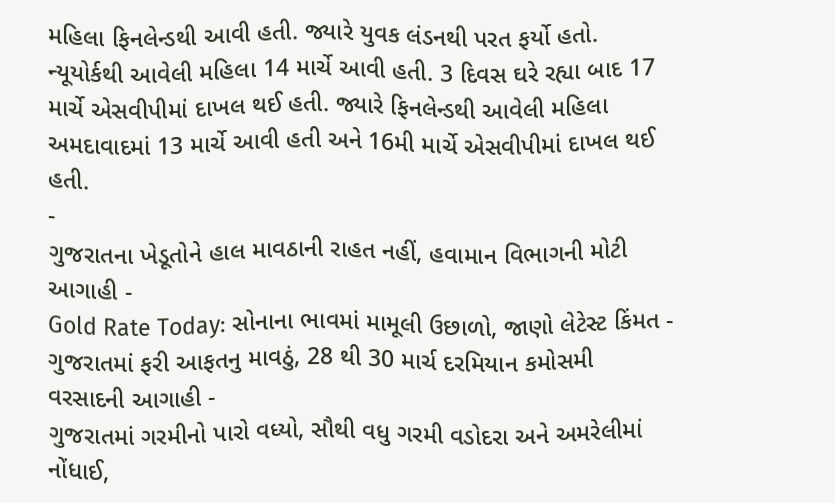મહિલા ફિનલેન્ડથી આવી હતી. જ્યારે યુવક લંડનથી પરત ફર્યો હતો. ન્યૂયોર્કથી આવેલી મહિલા 14 માર્ચે આવી હતી. 3 દિવસ ઘરે રહ્યા બાદ 17 માર્ચે એસવીપીમાં દાખલ થઈ હતી. જ્યારે ફિનલેન્ડથી આવેલી મહિલા અમદાવાદમાં 13 માર્ચે આવી હતી અને 16મી માર્ચે એસવીપીમાં દાખલ થઈ હતી.
-
ગુજરાતના ખેડૂતોને હાલ માવઠાની રાહત નહીં, હવામાન વિભાગની મોટી આગાહી -
Gold Rate Today: સોનાના ભાવમાં મામૂલી ઉછાળો, જાણો લેટેસ્ટ કિંમત -
ગુજરાતમાં ફરી આફતનુ માવઠું, 28 થી 30 માર્ચ દરમિયાન કમોસમી વરસાદની આગાહી -
ગુજરાતમાં ગરમીનો પારો વધ્યો, સૌથી વધુ ગરમી વડોદરા અને અમરેલીમાં નોંધાઈ,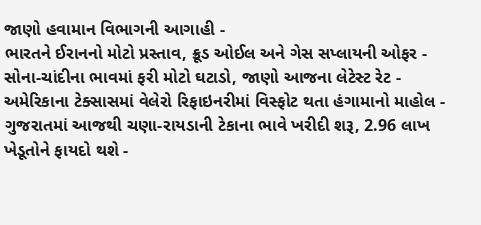જાણો હવામાન વિભાગની આગાહી -
ભારતને ઈરાનનો મોટો પ્રસ્તાવ, ક્રૂડ ઓઈલ અને ગેસ સપ્લાયની ઓફર -
સોના-ચાંદીના ભાવમાં ફરી મોટો ઘટાડો, જાણો આજના લેટેસ્ટ રેટ -
અમેરિકાના ટેક્સાસમાં વેલેરો રિફાઇનરીમાં વિસ્ફોટ થતા હંગામાનો માહોલ -
ગુજરાતમાં આજથી ચણા-રાયડાની ટેકાના ભાવે ખરીદી શરૂ, 2.96 લાખ ખેડૂતોને ફાયદો થશે -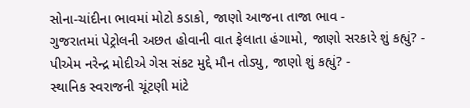સોના-ચાંદીના ભાવમાં મોટો કડાકો, જાણો આજના તાજા ભાવ -
ગુજરાતમાં પેટ્રોલની અછત હોવાની વાત ફેલાતા હંગામો, જાણો સરકારે શું કહ્યું? -
પીએમ નરેન્દ્ર મોદીએ ગેસ સંકટ મુદ્દે મૌન તોડ્યુ, જાણો શું કહ્યું? -
સ્થાનિક સ્વરાજની ચૂંટણી માંટે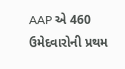AAP એ 460 ઉમેદવારોની પ્રથમ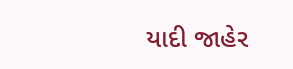યાદી જાહેર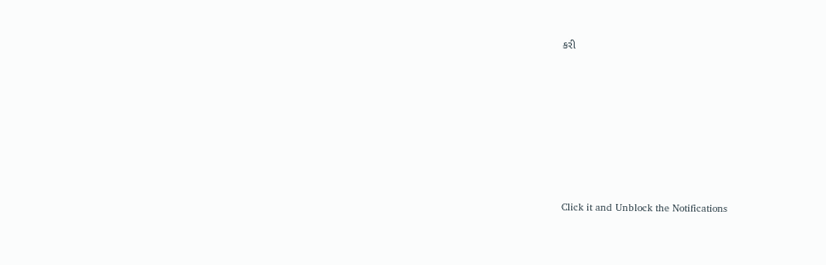કરી








Click it and Unblock the Notifications